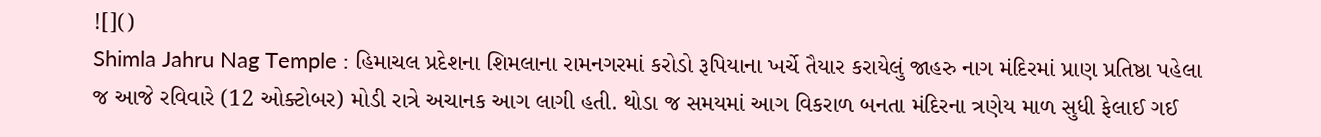![]()
Shimla Jahru Nag Temple : હિમાચલ પ્રદેશના શિમલાના રામનગરમાં કરોડો રૂપિયાના ખર્ચે તૈયાર કરાયેલું જાહરુ નાગ મંદિરમાં પ્રાણ પ્રતિષ્ઠા પહેલા જ આજે રવિવારે (12 ઓક્ટોબર) મોડી રાત્રે અચાનક આગ લાગી હતી. થોડા જ સમયમાં આગ વિકરાળ બનતા મંદિરના ત્રણેય માળ સુધી ફેલાઈ ગઈ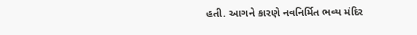હતી. આગને કારણે નવનિર્મિત ભવ્ય મંદિર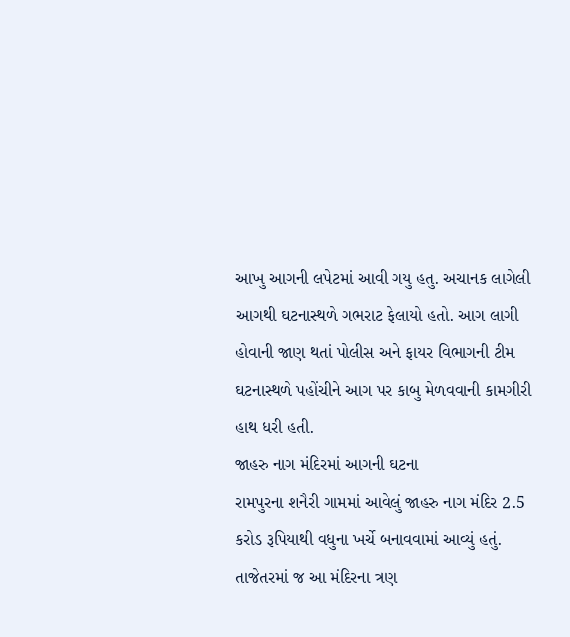આખુ આગની લપેટમાં આવી ગયુ હતુ. અચાનક લાગેલી આગથી ઘટનાસ્થળે ગભરાટ ફેલાયો હતો. આગ લાગી હોવાની જાણ થતાં પોલીસ અને ફાયર વિભાગની ટીમ ઘટનાસ્થળે પહોંચીને આગ પર કાબુ મેળવવાની કામગીરી હાથ ધરી હતી.
જાહરુ નાગ મંદિરમાં આગની ઘટના
રામપુરના શનૈરી ગામમાં આવેલું જાહરુ નાગ મંદિર 2.5 કરોડ રૂપિયાથી વધુના ખર્ચે બનાવવામાં આવ્યું હતું. તાજેતરમાં જ આ મંદિરના ત્રણ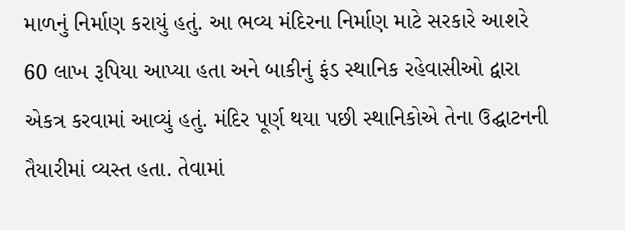માળનું નિર્માણ કરાયું હતું. આ ભવ્ય મંદિરના નિર્માણ માટે સરકારે આશરે 60 લાખ રૂપિયા આપ્યા હતા અને બાકીનું ફંડ સ્થાનિક રહેવાસીઓ દ્વારા એકત્ર કરવામાં આવ્યું હતું. મંદિર પૂર્ણ થયા પછી સ્થાનિકોએ તેના ઉદ્ઘાટનની તૈયારીમાં વ્યસ્ત હતા. તેવામાં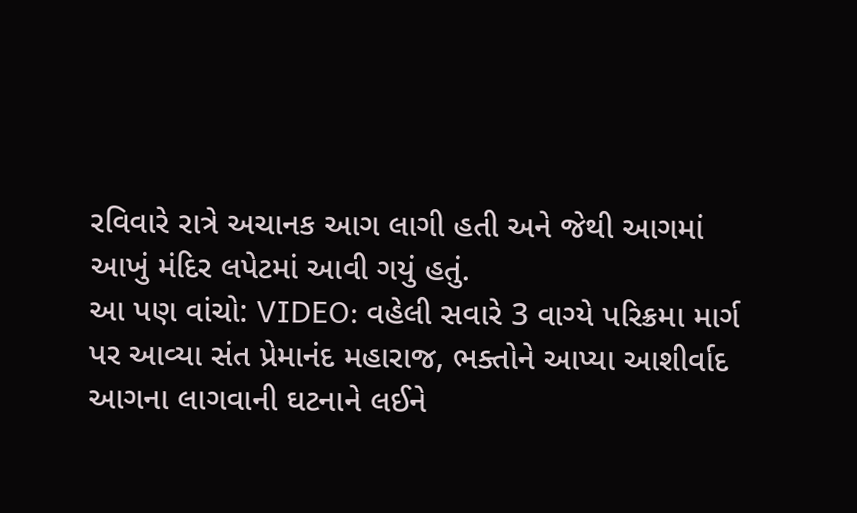રવિવારે રાત્રે અચાનક આગ લાગી હતી અને જેથી આગમાં આખું મંદિર લપેટમાં આવી ગયું હતું.
આ પણ વાંચો: VIDEO: વહેલી સવારે 3 વાગ્યે પરિક્રમા માર્ગ પર આવ્યા સંત પ્રેમાનંદ મહારાજ, ભક્તોને આપ્યા આશીર્વાદ
આગના લાગવાની ઘટનાને લઈને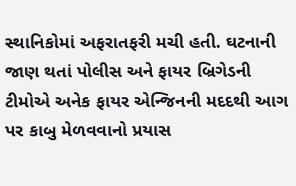સ્થાનિકોમાં અફરાતફરી મચી હતી. ઘટનાની જાણ થતાં પોલીસ અને ફાયર બ્રિગેડની ટીમોએ અનેક ફાયર એન્જિનની મદદથી આગ પર કાબુ મેળવવાનો પ્રયાસ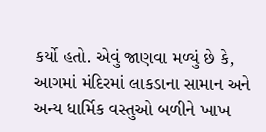કર્યો હતો. એવું જાણવા મળ્યું છે કે, આગમાં મંદિરમાં લાકડાના સામાન અને અન્ય ધાર્મિક વસ્તુઓ બળીને ખાખ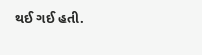થઈ ગઈ હતી.